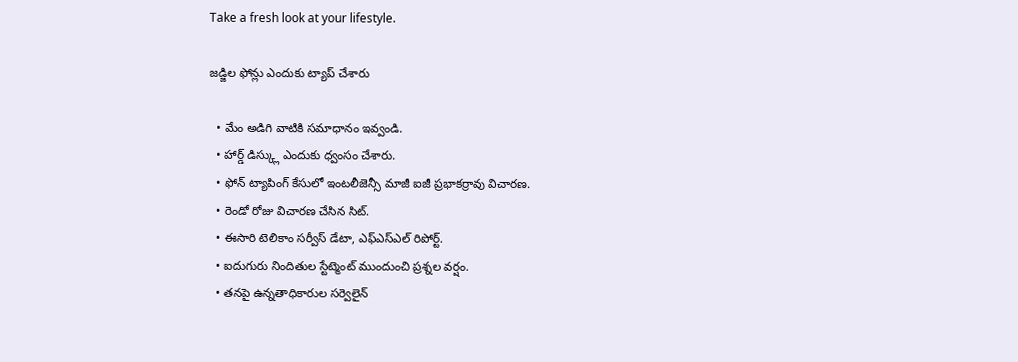Take a fresh look at your lifestyle.

జడ్జిల ఫోన్లు ఎందుకు ట్యాప్ చేశారు

  • మేం అడిగి వాటికి సమాధానం ఇవ్వండి.
  • హార్డ్ డిస్క్లు ఎందుకు ధ్వంసం చేశారు.
  • ఫోన్ ట్యాపింగ్ కేసులో ఇంటలీజెన్సీ మాజీ ఐజీ ప్రభాకర్రావు విచారణ.
  • రెండో రోజు విచారణ చేసిన సిట్.
  • ఈసారి టెలికాం సర్వీస్ డేటా, ఎఫ్ఎస్ఎల్ రిపోర్ట్.
  • ఐదుగురు నిందితుల స్టేట్మెంట్ ముందుంచి ప్రశ్నల వర్షం.
  • తనపై ఉన్నతాధికారుల సర్వెలైన్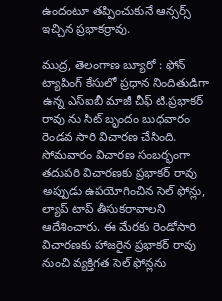ఉందంటూ తప్పించుకునే ఆన్సర్స్ ఇచ్చిన ప్రభాకర్రావు.

ముద్ర, తెలంగాణ బ్యూరో : ఫోన్ ట్యాపింగ్ కేసులో ప్రధాన నిందితుడిగా ఉన్న ఎస్ఐబీ మాజీ చీఫ్ టి.ప్రభాకర్ రావు ను సిట్ బృందం బుధవారం రెండవ సారి విచారణ చేసింది. సోమవారం విచారణ సంబర్భంగా తదుపరి విచారణకు ప్రభాకర్ రావు అప్పుడు ఉపయోగించిన సెల్ ఫోన్లు, ల్యాప్ టాప్ తీసుకరావాలని ఆదేశించారు. ఈ మేరకు రెండోసారి విచారణకు హాజరైన ప్రభాకర్ రావు నుంచి వ్యక్తిగత సెల్ ఫోన్లను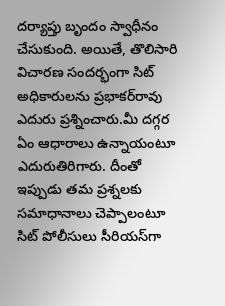దర్యాప్తు బృందం స్వాధీనం చేసుకుంది. అయితే, తొలిసారి విచారణ సందర్భంగా సిట్‌ అధికారులను ప్రభాకర్‌రావు ఎదురు ప్రశ్నించారు.మీ దగ్గర ఏం ఆధారాలు ఉన్నాయంటూ ఎదురుతిరిగారు. దీంతో ఇప్పుడు తమ ప్రశ్నలకు సమాధానాలు చెప్పాలంటూ సిట్‌ పోలీసులు సీరియస్‌గా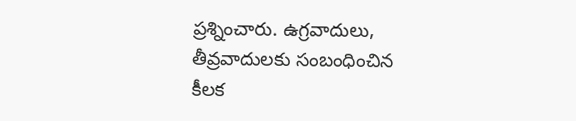ప్రశ్నించారు. ఉగ్రవాదులు, తీవ్రవాదులకు సంబంధించిన కీలక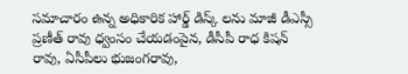సమాచారం ఉన్న అధికారిక హార్డ్ డిస్క్ లను మాజీ డీఎస్సీ ప్రణీత్ రావు ధ్వంసం చేయడంపైన, డీసీపీ రాధ కిషన్ రావు, ఏసీపీలు భుజంగరావు,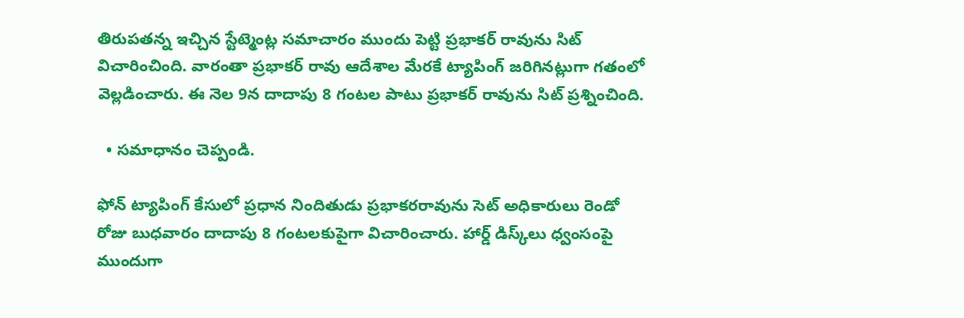తిరుపతన్న ఇచ్చిన స్టేట్మెంట్ల సమాచారం ముందు పెట్టి ప్రభాకర్ రావును సిట్ విచారించింది. వారంతా ప్రభాకర్ రావు ఆదేశాల మేరకే ట్యాపింగ్ జరిగినట్లుగా గతంలో వెల్లడించారు. ఈ నెల 9న దాదాపు 8 గంటల పాటు ప్రభాకర్ రావును సిట్ ప్రశ్నించింది.

  • సమాధానం చెప్పండి.

ఫోన్‌ ట్యాపింగ్‌ కేసులో ప్రధాన నిందితుడు ప్రభాకరరావును సెట్ అధికారులు రెండో రోజు బుధవారం దాదాపు 8 గంటలకుపైగా విచారించారు. హార్డ్ డిస్క్‌లు ధ్వంసంపై ముందుగా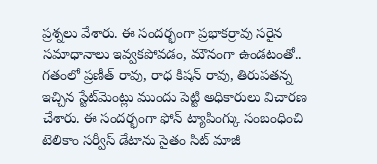ప్రశ్నలు వేశారు. ఈ సందర్భంగా ప్రభాకర్రావు సరైన సమాధానాలు ఇవ్వకపోవడం, మౌనంగా ఉండటంతో.. గతంలో ప్రణీత్ రావు, రాధ కిషన్ రావు, తిరుపతన్న ఇచ్చిన స్టేట్‌మెంట్లు ముందు పెట్టి అధికారులు విచారణ చేశారు. ఈ సందర్భంగా ఫోన్ ట్యాపింగ్కు సంబంధించి టెలికాం సర్వీస్ డేటాను సైతం సిట్ మాజీ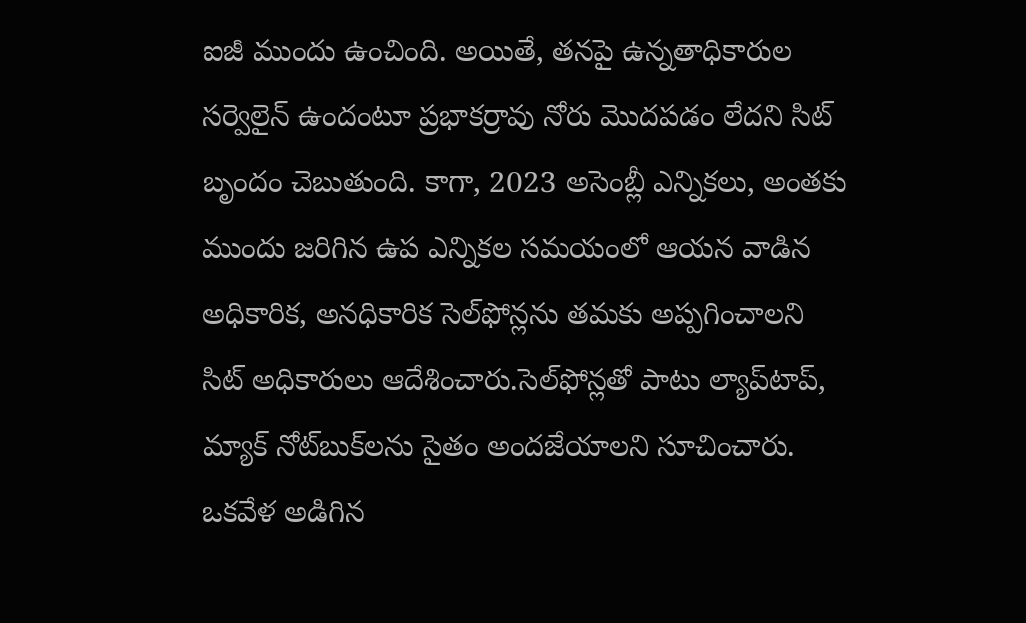ఐజీ ముందు ఉంచింది. అయితే, తనపై ఉన్నతాధికారుల సర్వెలైన్ ఉందంటూ ప్రభాకర్రావు నోరు మొదపడం లేదని సిట్ బృందం చెబుతుంది. కాగా, 2023 అసెంబ్లీ ఎన్నికలు, అంతకు ముందు జరిగిన ఉప ఎన్నికల సమయంలో ఆయన వాడిన అధికారిక, అనధికారిక సెల్‌ఫోన్లను తమకు అప్పగించాలని సిట్‌ అధికారులు ఆదేశించారు.సెల్‌ఫోన్లతో పాటు ల్యాప్‌టాప్‌, మ్యాక్‌ నోట్‌బుక్‌లను సైతం అందజేయాలని సూచించారు. ఒకవేళ అడిగిన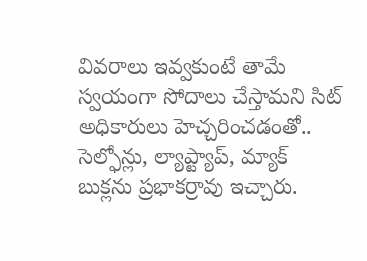వివరాలు ఇవ్వకుంటే తామే స్వయంగా సోదాలు చేస్తామని సిట్ అధికారులు హెచ్చరించడంతో.. సెల్ఫోన్లు, ల్యాప్ట్యాప్, మ్యాక్ బుక్లను ప్రభాకర్రావు ఇచ్చారు.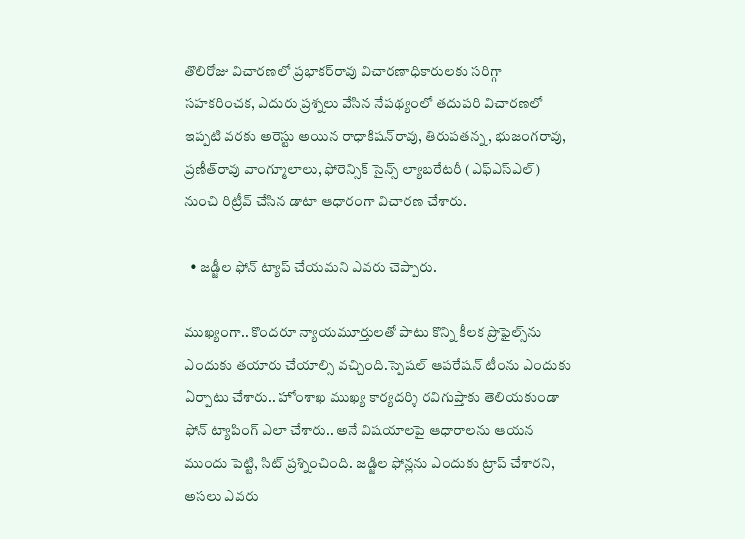తొలిరోజు విచారణలో ప్రభాకర్‌రావు విచారణాధికారులకు సరిగ్గా సహకరించక, ఎదురు ప్రశ్నలు వేసిన నేపథ్యంలో తదుపరి విచారణలో ఇప్పటి వరకు అరెస్టు అయిన రాధాకిషన్‌రావు, తిరుపతన్న, భుజంగరావు, ప్రణీత్‌రావు వాంగ్మూలాలు, ఫోరెన్సిక్‌ సైన్స్‌ ల్యాబరేటరీ (ఎఫ్ఎస్ఎల్‌) నుంచి రిట్రీవ్‌ చేసిన డాటా ఆధారంగా విచారణ చేశారు.

  • జడ్జీల ఫోన్ ట్యాప్ చేయమని ఎవరు చెప్పారు.

ముఖ్యంగా.. కొందరూ న్యాయమూర్తులతో పాటు కొన్ని కీలక ప్రొఫైల్స్‌ను ఎందుకు తయారు చేయాల్సి వచ్చింది.స్పెషల్‌ ఆపరేషన్‌ టీంను ఎందుకు ఏర్పాటు చేశారు.. హోంశాఖ ముఖ్య కార్యదర్శి రవిగుప్తాకు తెలియకుండా ఫోన్‌ ట్యాపింగ్‌ ఎలా చేశారు.. అనే విషయాలపై ఆధారాలను ఆయన ముందు పెట్టి, సిట్ ప్రశ్నించింది. జడ్జిల ఫోన్లను ఎందుకు ట్రాప్ చేశారని, అసలు ఎవరు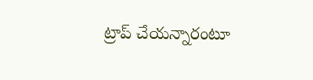ట్రాప్ చేయన్నారంటూ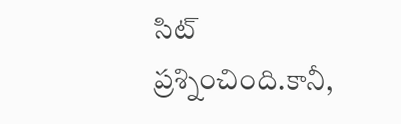సిట్ ప్రశ్నించింది.కానీ,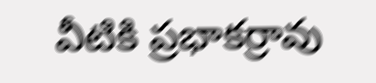వీటికి ప్రభాకర్రావు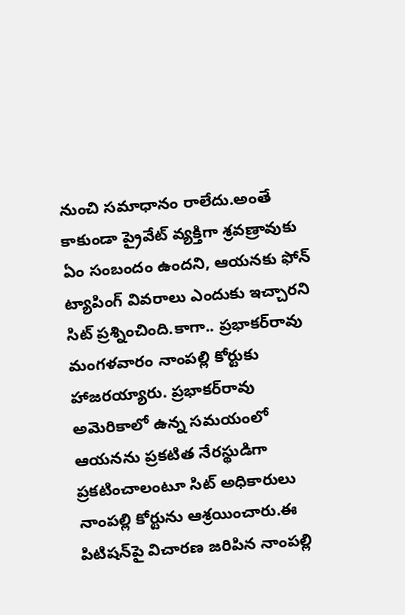నుంచి సమాధానం రాలేదు.అంతే కాకుండా ప్రైవేట్ వ్యక్తిగా శ్రవణ్రావుకు ఏం సంబందం ఉందని, ఆయనకు ఫోన్ ట్యాపింగ్ వివరాలు ఎందుకు ఇచ్చారని సిట్ ప్రశ్నించింది.కాగా.. ప్రభాకర్‌రావు మంగళవారం నాంపల్లి కోర్టుకు హాజరయ్యారు. ప్రభాకర్‌రావు అమెరికాలో ఉన్న సమయంలో ఆయనను ప్రకటిత నేరస్థుడిగా ప్రకటించాలంటూ సిట్‌ అధికారులు నాంపల్లి కోర్టును ఆశ్రయించారు.ఈ పిటిషన్‌పై విచారణ జరిపిన నాంపల్లి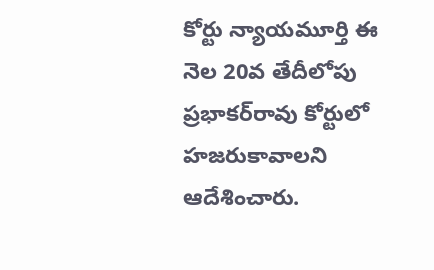కోర్టు న్యాయమూర్తి ఈ నెల 20వ తేదీలోపు ప్రభాకర్‌రావు కోర్టులో హజరుకావాలని ఆదేశించారు.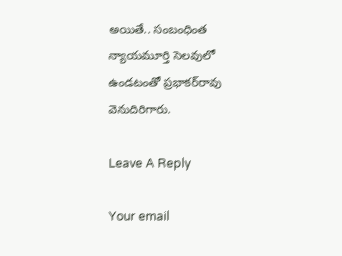అయితే.. సంబంధింత న్యాయమూర్తి సెలవులో ఉండటంతో ప్రభాకర్‌రావు వెనుదిరిగారు.

Leave A Reply

Your email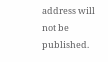address will not be published.